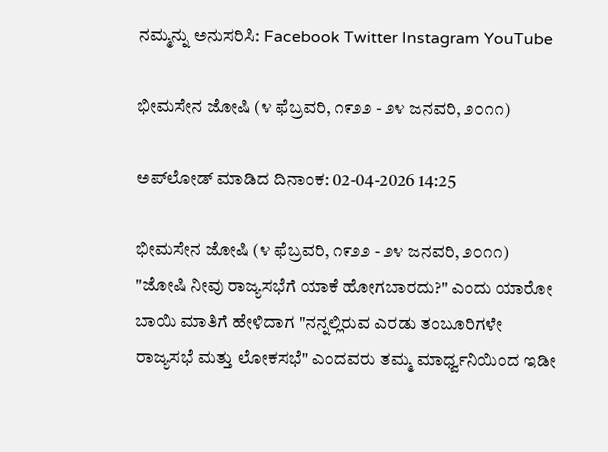ನಮ್ಮನ್ನು ಅನುಸರಿಸಿ: Facebook Twitter Instagram YouTube

ಭೀಮಸೇನ ಜೋಷಿ (೪ ಫೆಬ್ರವರಿ, ೧೯೨೨ - ೨೪ ಜನವರಿ, ೨೦೧೧)

ಅಪ್‌ಲೋಡ್ ಮಾಡಿದ ದಿನಾಂಕ: 02-04-2026 14:25

ಭೀಮಸೇನ ಜೋಷಿ (೪ ಫೆಬ್ರವರಿ, ೧೯೨೨ - ೨೪ ಜನವರಿ, ೨೦೧೧)
"ಜೋಷಿ ನೀವು ರಾಜ್ಯಸಭೆಗೆ ಯಾಕೆ ಹೋಗಬಾರದು?" ಎಂದು ಯಾರೋ ಬಾಯಿ ಮಾತಿಗೆ ಹೇಳಿದಾಗ "ನನ್ನಲ್ಲಿರುವ ಎರಡು ತಂಬೂರಿಗಳೇ ರಾಜ್ಯಸಭೆ ಮತ್ತು ಲೋಕಸಭೆ" ಎಂದವರು ತಮ್ಮ ಮಾರ್ಧ್ವನಿಯಿಂದ ಇಡೀ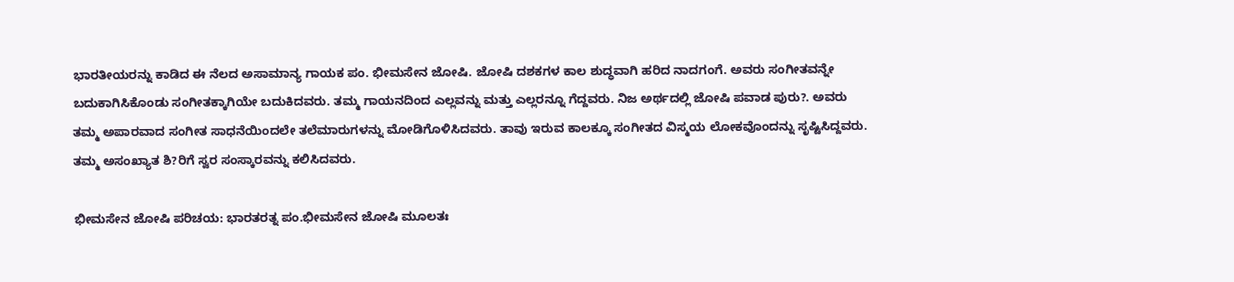ಭಾರತೀಯರನ್ನು ಕಾಡಿದ ಈ ನೆಲದ ಅಸಾಮಾನ್ಯ ಗಾಯಕ ಪಂ. ಭೀಮಸೇನ ಜೋಷಿ. ಜೋಷಿ ದಶಕಗಳ ಕಾಲ ಶುದ್ಧವಾಗಿ ಹರಿದ ನಾದಗಂಗೆ. ಅವರು ಸಂಗೀತವನ್ನೇ ಬದುಕಾಗಿಸಿಕೊಂಡು ಸಂಗೀತಕ್ಕಾಗಿಯೇ ಬದುಕಿದವರು. ತಮ್ಮ ಗಾಯನದಿಂದ ಎಲ್ಲವನ್ನು ಮತ್ತು ಎಲ್ಲರನ್ನೂ ಗೆದ್ದವರು. ನಿಜ ಅರ್ಥದಲ್ಲಿ ಜೋಷಿ ಪವಾಡ ಪುರು?. ಅವರು ತಮ್ಮ ಅಪಾರವಾದ ಸಂಗೀತ ಸಾಧನೆಯಿಂದಲೇ ತಲೆಮಾರುಗಳನ್ನು ಮೋಡಿಗೊಳಿಸಿದವರು. ತಾವು ಇರುವ ಕಾಲಕ್ಕೂ ಸಂಗೀತದ ವಿಸ್ಮಯ ಲೋಕವೊಂದನ್ನು ಸೃಷ್ಟಿಸಿದ್ದವರು. ತಮ್ಮ ಅಸಂಖ್ಯಾತ ಶಿ?ರಿಗೆ ಸ್ವರ ಸಂಸ್ಕಾರವನ್ನು ಕಲಿಸಿದವರು.

ಭೀಮಸೇನ ಜೋಷಿ ಪರಿಚಯ: ಭಾರತರತ್ನ ಪಂ.ಭೀಮಸೇನ ಜೋಷಿ ಮೂಲತಃ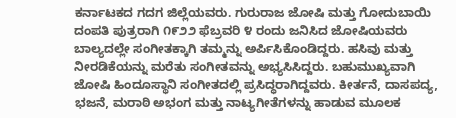ಕರ್ನಾಟಕದ ಗದಗ ಜಿಲ್ಲೆಯವರು. ಗುರುರಾಜ ಜೋಷಿ ಮತ್ತು ಗೋದುಬಾಯಿ ದಂಪತಿ ಪುತ್ರರಾಗಿ ೧೯೨೨ ಫೆಬ್ರವರಿ ೪ ರಂದು ಜನಿಸಿದ ಜೋಷಿಯವರು ಬಾಲ್ಯದಲ್ಲೇ ಸಂಗೀತಕ್ಕಾಗಿ ತಮ್ಮನ್ನು ಅರ್ಪಿಸಿಕೊಂಡಿದ್ದರು. ಹಸಿವು ಮತ್ತು ನೀರಡಿಕೆಯನ್ನು ಮರೆತು ಸಂಗೀತವನ್ನು ಅಭ್ಯಸಿಸಿದ್ದರು. ಬಹುಮುಖ್ಯವಾಗಿ ಜೋಷಿ ಹಿಂದೂಸ್ಥಾನಿ ಸಂಗೀತದಲ್ಲಿ ಪ್ರಸಿದ್ಧರಾಗಿದ್ದವರು. ಕೀರ್ತನೆ, ದಾಸಪದ್ಯ, ಭಜನೆ, ಮರಾಠಿ ಅಭಂಗ ಮತ್ತು ನಾಟ್ಯಗೀತೆಗಳನ್ನು ಹಾಡುವ ಮೂಲಕ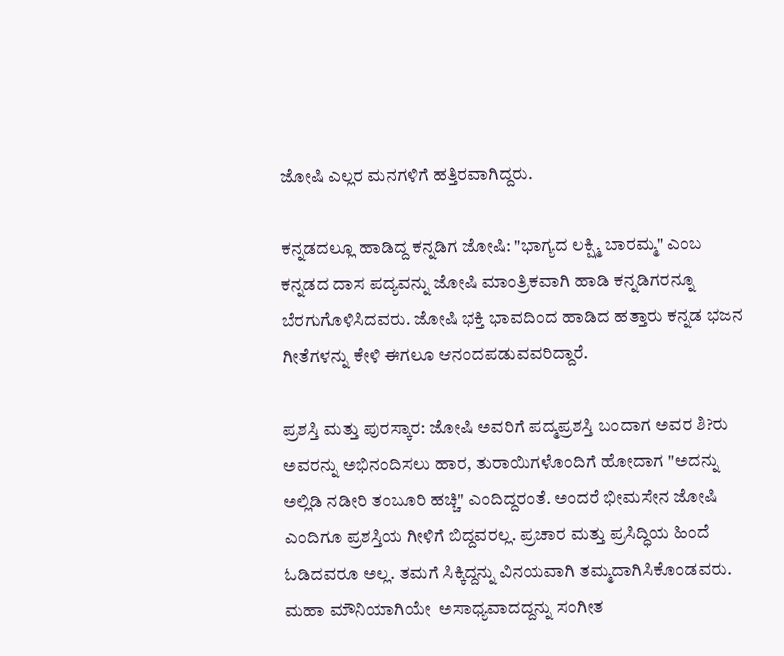ಜೋಷಿ ಎಲ್ಲರ ಮನಗಳಿಗೆ ಹತ್ತಿರವಾಗಿದ್ದರು.

ಕನ್ನಡದಲ್ಲೂ ಹಾಡಿದ್ದ ಕನ್ನಡಿಗ ಜೋಷಿ: "ಭಾಗ್ಯದ ಲಕ್ಷ್ಮಿ ಬಾರಮ್ಮ" ಎಂಬ ಕನ್ನಡದ ದಾಸ ಪದ್ಯವನ್ನು ಜೋಷಿ ಮಾಂತ್ರಿಕವಾಗಿ ಹಾಡಿ ಕನ್ನಡಿಗರನ್ನೂ ಬೆರಗುಗೊಳಿಸಿದವರು. ಜೋಷಿ ಭಕ್ತಿ ಭಾವದಿಂದ ಹಾಡಿದ ಹತ್ತಾರು ಕನ್ನಡ ಭಜನ ಗೀತೆಗಳನ್ನು ಕೇಳಿ ಈಗಲೂ ಆನಂದಪಡುವವರಿದ್ದಾರೆ.

ಪ್ರಶಸ್ತಿ ಮತ್ತು ಪುರಸ್ಕಾರ: ಜೋಷಿ ಅವರಿಗೆ ಪದ್ಮಪ್ರಶಸ್ತಿ ಬಂದಾಗ ಅವರ ಶಿ?ರು ಅವರನ್ನು ಅಭಿನಂದಿಸಲು ಹಾರ, ತುರಾಯಿಗಳೊಂದಿಗೆ ಹೋದಾಗ "ಅದನ್ನು ಅಲ್ಲಿಡಿ ನಡೀರಿ ತಂಬೂರಿ ಹಚ್ಚಿ" ಎಂದಿದ್ದರಂತೆ. ಅಂದರೆ ಭೀಮಸೇನ ಜೋಷಿ ಎಂದಿಗೂ ಪ್ರಶಸ್ತಿಯ ಗೀಳಿಗೆ ಬಿದ್ದವರಲ್ಲ. ಪ್ರಚಾರ ಮತ್ತು ಪ್ರಸಿದ್ಧಿಯ ಹಿಂದೆ ಓಡಿದವರೂ ಅಲ್ಲ. ತಮಗೆ ಸಿಕ್ಕಿದ್ದನ್ನು ವಿನಯವಾಗಿ ತಮ್ಮದಾಗಿಸಿಕೊಂಡವರು. ಮಹಾ ಮೌನಿಯಾಗಿಯೇ  ಅಸಾಧ್ಯವಾದದ್ದನ್ನು ಸಂಗೀತ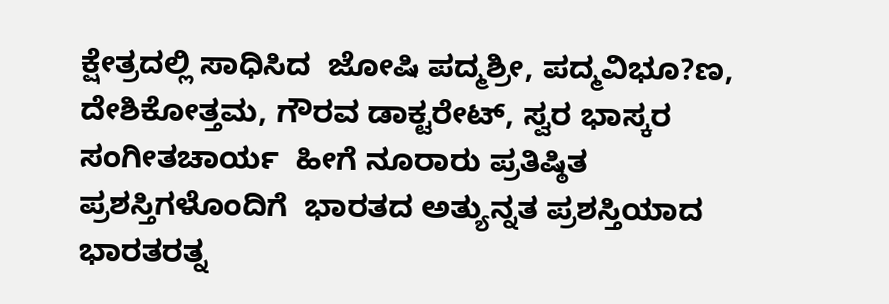ಕ್ಷೇತ್ರದಲ್ಲಿ ಸಾಧಿಸಿದ  ಜೋಷಿ ಪದ್ಮಶ್ರೀ, ಪದ್ಮವಿಭೂ?ಣ, ದೇಶಿಕೋತ್ತಮ, ಗೌರವ ಡಾಕ್ಟರೇಟ್, ಸ್ವರ ಭಾಸ್ಕರ ಸಂಗೀತಚಾರ್ಯ  ಹೀಗೆ ನೂರಾರು ಪ್ರತಿಷ್ಠಿತ ಪ್ರಶಸ್ತಿಗಳೊಂದಿಗೆ  ಭಾರತದ ಅತ್ಯುನ್ನತ ಪ್ರಶಸ್ತಿಯಾದ ಭಾರತರತ್ನ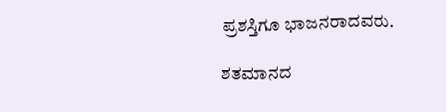ಪ್ರಶಸ್ತಿಗೂ ಭಾಜನರಾದವರು.

ಶತಮಾನದ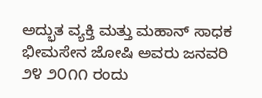ಅದ್ಭುತ ವ್ಯಕ್ತಿ ಮತ್ತು ಮಹಾನ್ ಸಾಧಕ ಭೀಮಸೇನ ಜೋಷಿ ಅವರು ಜನವರಿ ೨೪ ೨೦೧೧ ರಂದು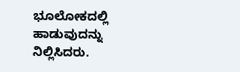ಭೂಲೋಕದಲ್ಲಿ ಹಾಡುವುದನ್ನು ನಿಲ್ಲಿಸಿದರು.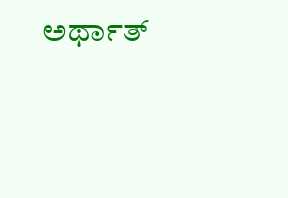ಅರ್ಥಾತ್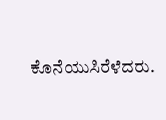ಕೊನೆಯುಸಿರೆಳೆದರು.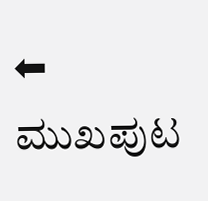⬅ ಮುಖಪುಟ